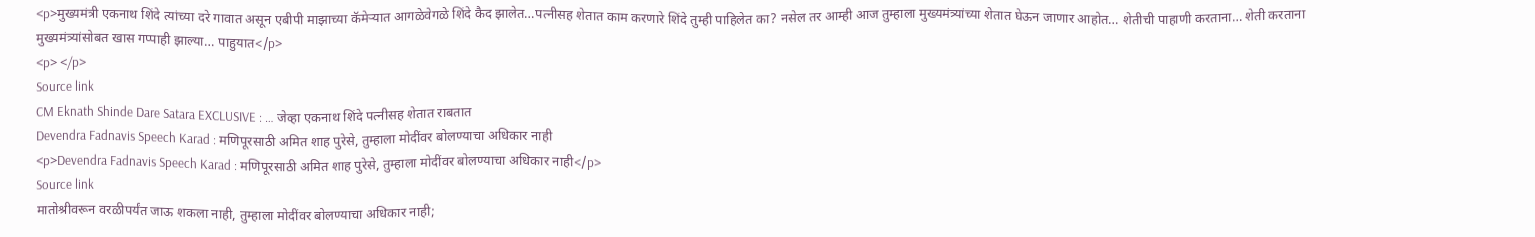<p>मुख्यमंत्री एकनाथ शिंदे त्यांच्या दरे गावात असून एबीपी माझाच्या कॅमेऱ्यात आगळेवेगळे शिंदे कैद झालेत…पत्नीसह शेतात काम करणारे शिंदे तुम्ही पाहिलेत का? नसेल तर आम्ही आज तुम्हाला मुख्यमंत्र्यांच्या शेतात घेऊन जाणार आहोत… शेतीची पाहाणी करताना… शेती करताना मुख्यमंत्र्यांसोबत खास गप्पाही झाल्या… पाहुयात</p>
<p> </p>
Source link
CM Eknath Shinde Dare Satara EXCLUSIVE : … जेव्हा एकनाथ शिंदे पत्नीसह शेतात राबतात
Devendra Fadnavis Speech Karad : मणिपूरसाठी अमित शाह पुरेसे, तुम्हाला मोदींवर बोलण्याचा अधिकार नाही
<p>Devendra Fadnavis Speech Karad : मणिपूरसाठी अमित शाह पुरेसे, तुम्हाला मोदींवर बोलण्याचा अधिकार नाही</p>
Source link
मातोश्रीवरून वरळीपर्यंत जाऊ शकला नाही, तुम्हाला मोदींवर बोलण्याचा अधिकार नाही;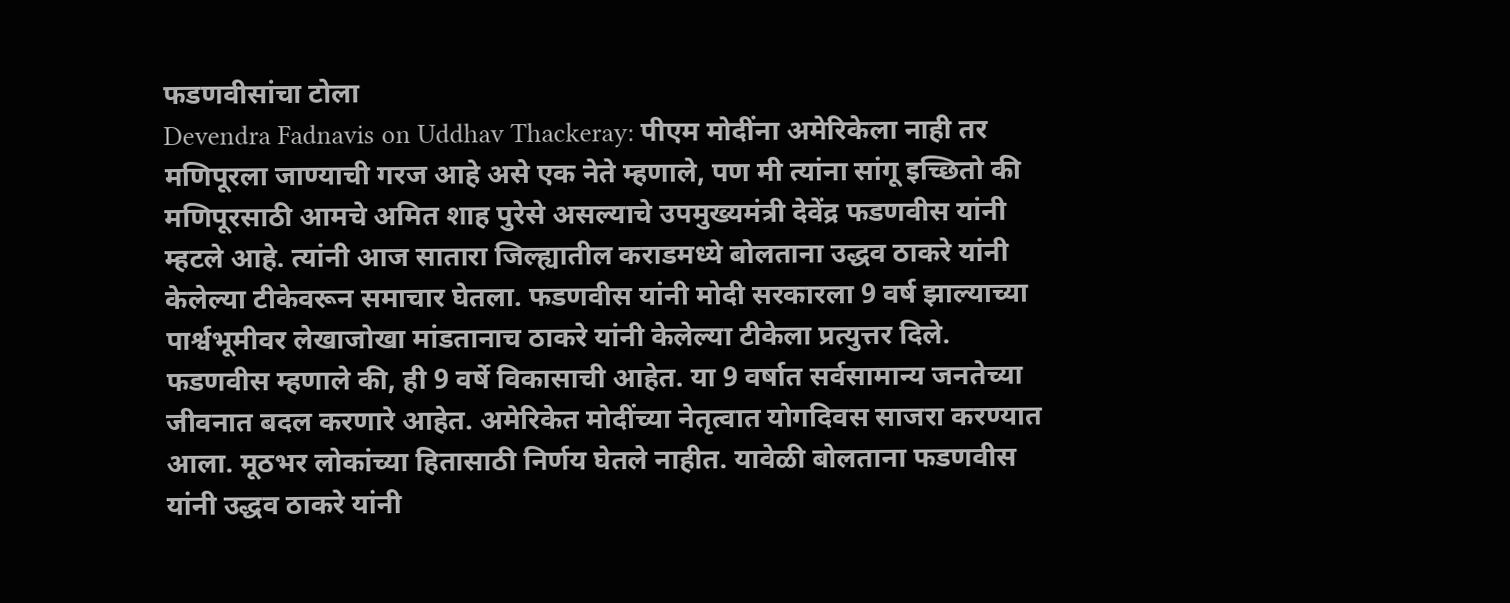फडणवीसांचा टोला
Devendra Fadnavis on Uddhav Thackeray: पीएम मोदींना अमेरिकेला नाही तर मणिपूरला जाण्याची गरज आहे असे एक नेते म्हणाले, पण मी त्यांना सांगू इच्छितो की मणिपूरसाठी आमचे अमित शाह पुरेसे असल्याचे उपमुख्यमंत्री देवेंद्र फडणवीस यांनी म्हटले आहे. त्यांनी आज सातारा जिल्ह्यातील कराडमध्ये बोलताना उद्धव ठाकरे यांनी केलेल्या टीकेवरून समाचार घेतला. फडणवीस यांनी मोदी सरकारला 9 वर्ष झाल्याच्या पार्श्वभूमीवर लेखाजोखा मांडतानाच ठाकरे यांनी केलेल्या टीकेला प्रत्युत्तर दिले.
फडणवीस म्हणाले की, ही 9 वर्षे विकासाची आहेत. या 9 वर्षात सर्वसामान्य जनतेच्या जीवनात बदल करणारे आहेत. अमेरिकेत मोदींच्या नेतृत्वात योगदिवस साजरा करण्यात आला. मूठभर लोकांच्या हितासाठी निर्णय घेतले नाहीत. यावेळी बोलताना फडणवीस यांनी उद्धव ठाकरे यांनी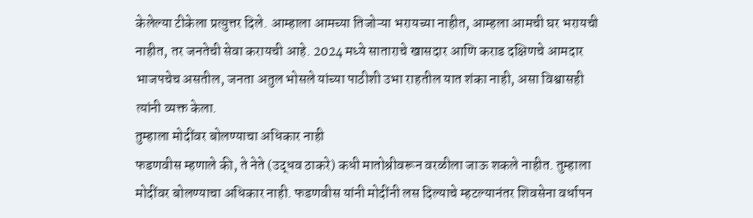केलेल्या टीकेला प्रत्युत्तर दिले. आम्हाला आमच्या तिजोऱ्या भरायच्या नाहीत, आम्हला आमची घर भरायची नाहीत, तर जनतेची सेवा करायची आहे. 2024 मध्ये साताराचे खासदार आणि कराड दक्षिणचे आमदार भाजपचेच असतील, जनता अतुल भोसले यांच्या पाठीशी उभा राहतील यात शंका नाही, असा विश्वासही त्यांनी व्यक्त केला.
तुम्हाला मोदींवर बोलण्याचा अधिकार नाही
फडणवीस म्हणाले की, ते नेते (उद्धव ठाकरे) कधी मातोश्रीवरून वरळीला जाऊ शकले नाहीत. तुम्हाला मोदींवर बोलण्याचा अधिकार नाही. फडणवीस यांनी मोदींनी लस दिल्याचे म्हटल्यानंतर शिवसेना वर्धापन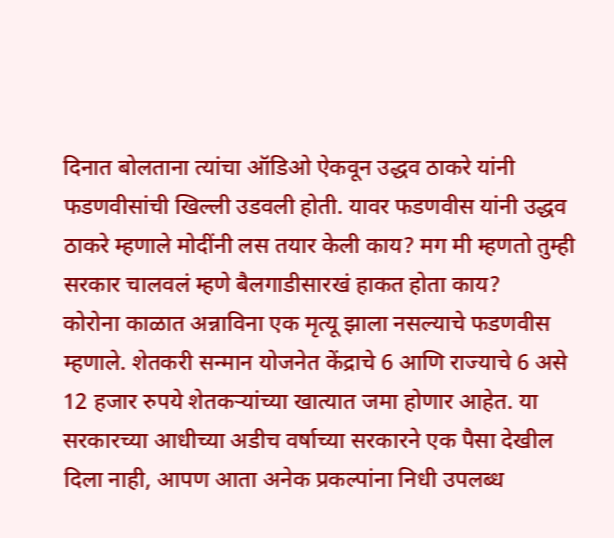दिनात बोलताना त्यांचा ऑडिओ ऐकवून उद्धव ठाकरे यांनी फडणवीसांची खिल्ली उडवली होती. यावर फडणवीस यांनी उद्धव ठाकरे म्हणाले मोदींनी लस तयार केली काय? मग मी म्हणतो तुम्ही सरकार चालवलं म्हणे बैलगाडीसारखं हाकत होता काय?
कोरोना काळात अन्नाविना एक मृत्यू झाला नसल्याचे फडणवीस म्हणाले. शेतकरी सन्मान योजनेत केंद्राचे 6 आणि राज्याचे 6 असे 12 हजार रुपये शेतकऱ्यांच्या खात्यात जमा होणार आहेत. या सरकारच्या आधीच्या अडीच वर्षाच्या सरकारने एक पैसा देखील दिला नाही, आपण आता अनेक प्रकल्पांना निधी उपलब्ध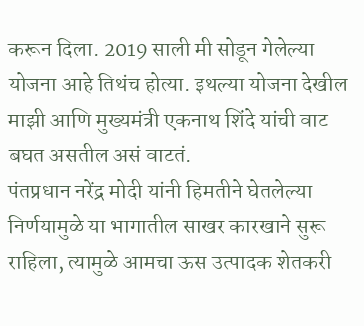करून दिला. 2019 साली मी सोडून गेलेल्या योजना आहे तिथंच होत्या. इथल्या योजना देखील माझी आणि मुख्यमंत्री एकनाथ शिंदे यांची वाट बघत असतील असं वाटतं.
पंतप्रधान नरेंद्र मोदी यांनी हिमतीने घेतलेल्या निर्णयामुळे या भागातील साखर कारखाने सुरू राहिला, त्यामुळे आमचा ऊस उत्पादक शेतकरी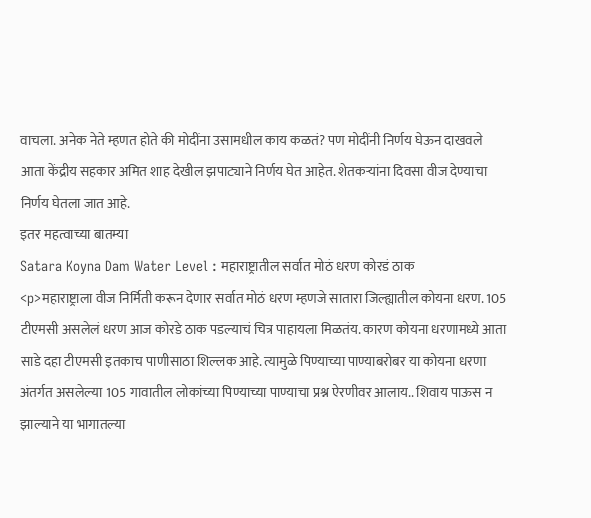वाचला. अनेक नेते म्हणत होते की मोदींना उसामधील काय कळतं? पण मोदींनी निर्णय घेऊन दाखवले आता केंद्रीय सहकार अमित शाह देखील झपाट्याने निर्णय घेत आहेत. शेतकऱ्यांना दिवसा वीज देण्याचा निर्णय घेतला जात आहे.
इतर महत्वाच्या बातम्या
Satara Koyna Dam Water Level : महाराष्ट्रातील सर्वात मोठं धरण कोरडं ठाक
<p>महाराष्ट्राला वीज निर्मिती करून देणार सर्वात मोठं धरण म्हणजे सातारा जिल्ह्यातील कोयना धरण. 105 टीएमसी असलेलं धरण आज कोरडे ठाक पडल्याचं चित्र पाहायला मिळतंय. कारण कोयना धरणामध्ये आता साडे दहा टीएमसी इतकाच पाणीसाठा शिल्लक आहे. त्यामुळे पिण्याच्या पाण्याबरोबर या कोयना धरणा अंतर्गत असलेल्या 105 गावातील लोकांच्या पिण्याच्या पाण्याचा प्रश्न ऐरणीवर आलाय.. शिवाय पाऊस न झाल्याने या भागातल्या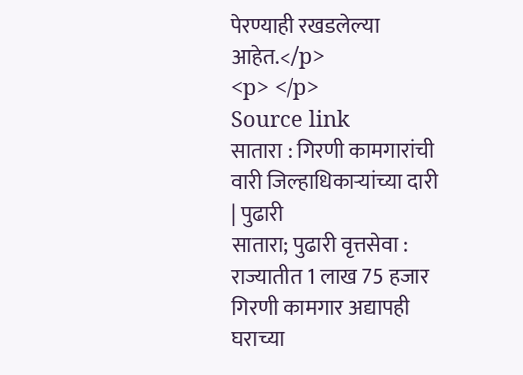पेरण्याही रखडलेल्या आहेत.</p>
<p> </p>
Source link
सातारा : गिरणी कामगारांची वारी जिल्हाधिकाऱ्यांच्या दारी | पुढारी
सातारा; पुढारी वृत्तसेवा : राज्यातीत 1 लाख 75 हजार गिरणी कामगार अद्यापही घराच्या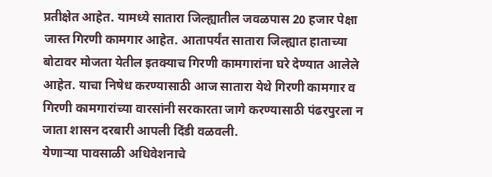प्रतीक्षेत आहेत. यामध्ये सातारा जिल्ह्यातील जवळपास 20 हजार पेक्षा जास्त गिरणी कामगार आहेत. आतापर्यंत सातारा जिल्ह्यात हाताच्या बोटावर मोजता येतील इतक्याच गिरणी कामगारांना घरे देण्यात आलेले आहेत. याचा निषेध करण्यासाठी आज सातारा येथे गिरणी कामगार व गिरणी कामगारांच्या वारसांनी सरकारता जागे करण्यासाठी पंढरपुरला न जाता शासन दरबारी आपली दिंडी वळवली.
येणाऱ्या पावसाळी अधिवेशनाचे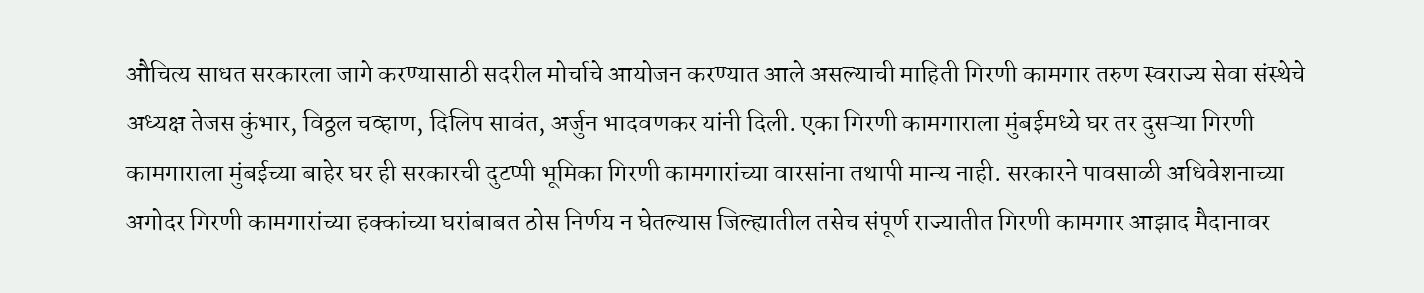औचित्य साधत सरकारला जागे करण्यासाठी सदरील मोर्चाचे आयोजन करण्यात आले असल्याची माहिती गिरणी कामगार तरुण स्वराज्य सेवा संस्थेचे अध्यक्ष तेजस कुंभार, विठ्ठल चव्हाण, दिलिप सावंत, अर्जुन भादवणकर यांनी दिली. एका गिरणी कामगाराला मुंबईमध्ये घर तर दुसऱ्या गिरणी कामगाराला मुंबईच्या बाहेर घर ही सरकारची दुटप्पी भूमिका गिरणी कामगारांच्या वारसांना तथापी मान्य नाही. सरकारने पावसाळी अधिवेशनाच्या अगोदर गिरणी कामगारांच्या हक्कांच्या घरांबाबत ठोस निर्णय न घेतल्यास जिल्ह्यातील तसेच संपूर्ण राज्यातीत गिरणी कामगार आझाद मैदानावर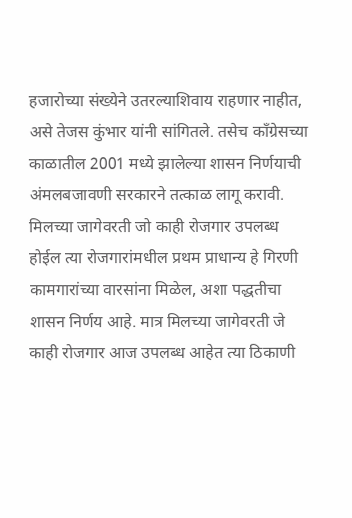हजारोच्या संख्येने उतरल्याशिवाय राहणार नाहीत, असे तेजस कुंभार यांनी सांगितले. तसेच काँग्रेसच्या काळातील 2001 मध्ये झालेल्या शासन निर्णयाची अंमलबजावणी सरकारने तत्काळ लागू करावी. मिलच्या जागेवरती जो काही रोजगार उपलब्ध होईल त्या रोजगारांमधील प्रथम प्राधान्य हे गिरणी कामगारांच्या वारसांना मिळेल, अशा पद्धतीचा शासन निर्णय आहे. मात्र मिलच्या जागेवरती जे काही रोजगार आज उपलब्ध आहेत त्या ठिकाणी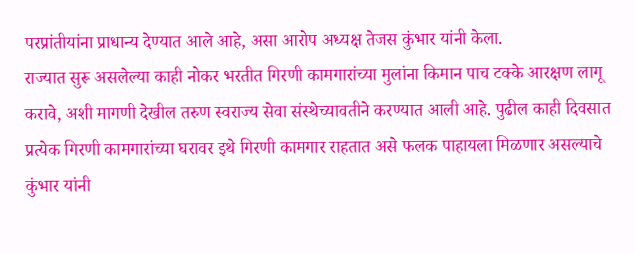परप्रांतीयांना प्राधान्य देण्यात आले आहे, असा आरोप अध्यक्ष तेजस कुंभार यांनी केला.
राज्यात सुरू असलेल्या काही नोकर भरतीत गिरणी कामगारांच्या मुलांना किमान पाच टक्के आरक्षण लागू करावे, अशी मागणी देखील तरुण स्वराज्य सेवा संस्थेच्यावतीने करण्यात आली आहे. पुढील काही दिवसात प्रत्येक गिरणी कामगारांच्या घरावर इथे गिरणी कामगार राहतात असे फलक पाहायला मिळणार असल्याचे कुंभार यांनी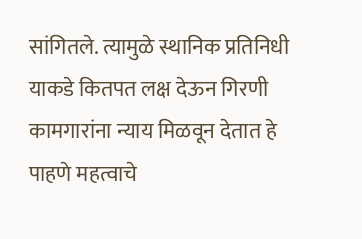सांगितले. त्यामुळे स्थानिक प्रतिनिधी याकडे कितपत लक्ष देऊन गिरणी कामगारांना न्याय मिळवून देतात हे पाहणे महत्वाचे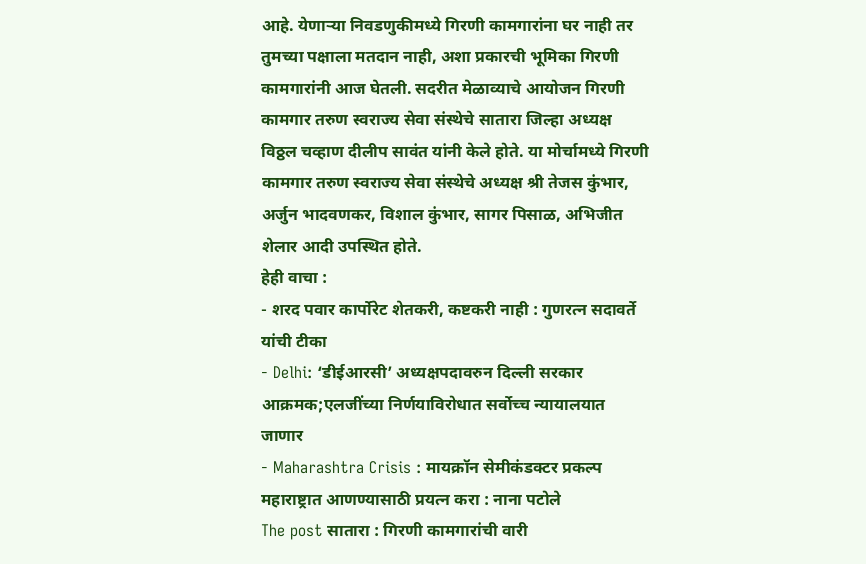आहे. येणाऱ्या निवडणुकीमध्ये गिरणी कामगारांना घर नाही तर तुमच्या पक्षाला मतदान नाही, अशा प्रकारची भूमिका गिरणी कामगारांनी आज घेतली. सदरीत मेळाव्याचे आयोजन गिरणी कामगार तरुण स्वराज्य सेवा संस्थेचे सातारा जिल्हा अध्यक्ष विठ्ठल चव्हाण दीलीप सावंत यांनी केले होते. या मोर्चामध्ये गिरणी कामगार तरुण स्वराज्य सेवा संस्थेचे अध्यक्ष श्री तेजस कुंभार, अर्जुन भादवणकर, विशाल कुंभार, सागर पिसाळ, अभिजीत शेलार आदी उपस्थित होते.
हेही वाचा :
- शरद पवार कार्पोरेट शेतकरी, कष्टकरी नाही : गुणरत्न सदावर्ते यांची टीका
- Delhi: ‘डीईआरसी’ अध्यक्षपदावरुन दिल्ली सरकार आक्रमक;एलजींच्या निर्णयाविरोधात सर्वोच्च न्यायालयात जाणार
- Maharashtra Crisis : मायक्रॉन सेमीकंडक्टर प्रकल्प महाराष्ट्रात आणण्यासाठी प्रयत्न करा : नाना पटोले
The post सातारा : गिरणी कामगारांची वारी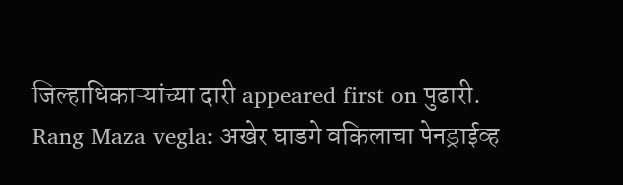जिल्हाधिकाऱ्यांच्या दारी appeared first on पुढारी.
Rang Maza vegla: अखेर घाडगे वकिलाचा पेनड्राईव्ह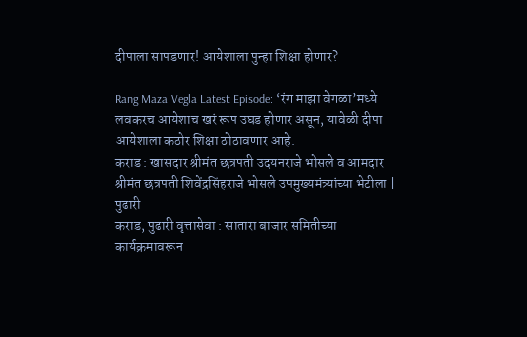दीपाला सापडणार! आयेशाला पुन्हा शिक्षा होणार?

Rang Maza Vegla Latest Episode: ‘रंग माझा वेगळा’मध्ये लवकरच आयेशाच खरं रूप उघड होणार असून, यावेळी दीपा आयेशाला कठोर शिक्षा ठोठावणार आहे.
कराड : खासदार श्रीमंत छत्रपती उदयनराजे भोसले व आमदार श्रीमंत छत्रपती शिवेंद्रसिंहराजे भोसले उपमुख्यमंत्र्यांच्या भेटीला | पुढारी
कराड, पुढारी वृत्तासेवा : सातारा बाजार समितीच्या कार्यक्रमावरून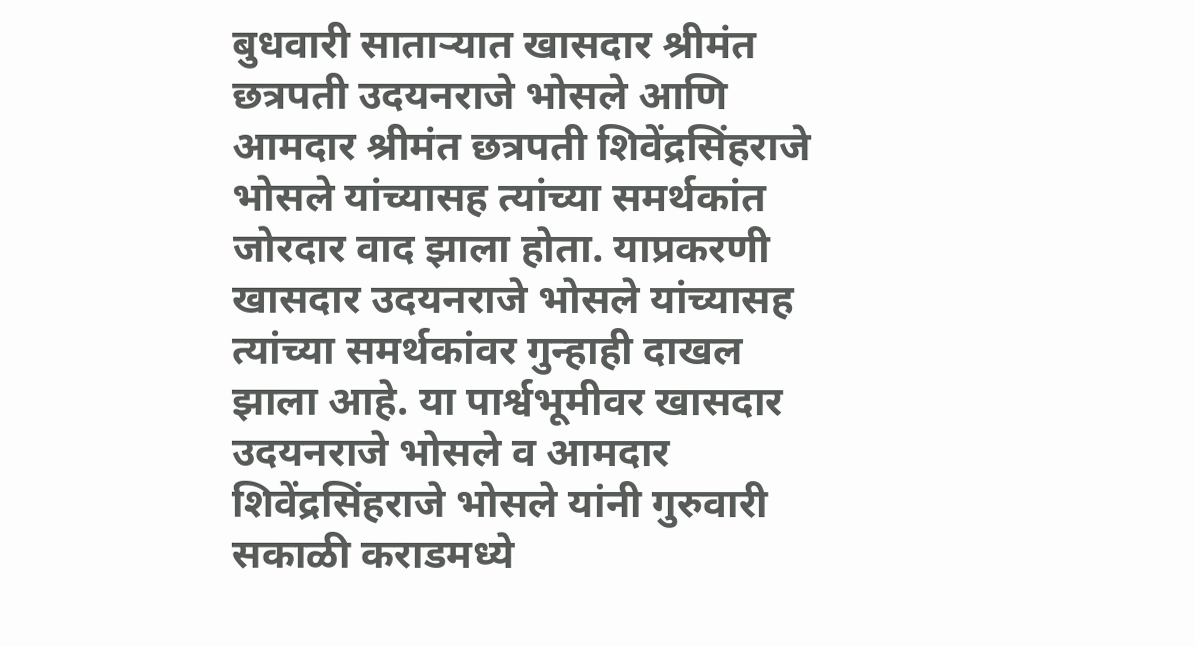बुधवारी साताऱ्यात खासदार श्रीमंत छत्रपती उदयनराजे भोसले आणि आमदार श्रीमंत छत्रपती शिवेंद्रसिंहराजे भोसले यांच्यासह त्यांच्या समर्थकांत जोरदार वाद झाला होता. याप्रकरणी खासदार उदयनराजे भोसले यांच्यासह त्यांच्या समर्थकांवर गुन्हाही दाखल झाला आहे. या पार्श्वभूमीवर खासदार उदयनराजे भोसले व आमदार शिवेंद्रसिंहराजे भोसले यांनी गुरुवारी सकाळी कराडमध्ये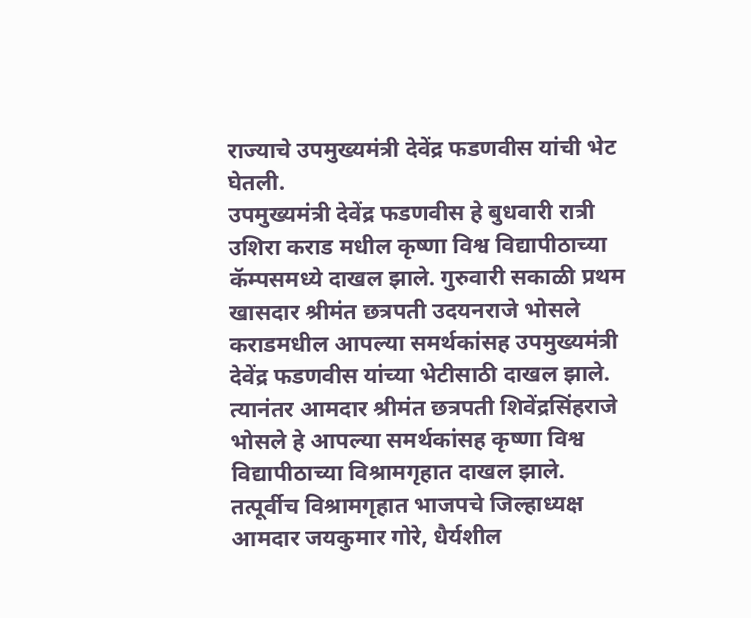राज्याचे उपमुख्यमंत्री देवेंद्र फडणवीस यांची भेट घेतली.
उपमुख्यमंत्री देवेंद्र फडणवीस हे बुधवारी रात्री उशिरा कराड मधील कृष्णा विश्व विद्यापीठाच्या कॅम्पसमध्ये दाखल झाले. गुरुवारी सकाळी प्रथम खासदार श्रीमंत छत्रपती उदयनराजे भोसले कराडमधील आपल्या समर्थकांसह उपमुख्यमंत्री देवेंद्र फडणवीस यांच्या भेटीसाठी दाखल झाले. त्यानंतर आमदार श्रीमंत छत्रपती शिवेंद्रसिंहराजे भोसले हे आपल्या समर्थकांसह कृष्णा विश्व विद्यापीठाच्या विश्रामगृहात दाखल झाले.
तत्पूर्वीच विश्रामगृहात भाजपचे जिल्हाध्यक्ष आमदार जयकुमार गोरे, धैर्यशील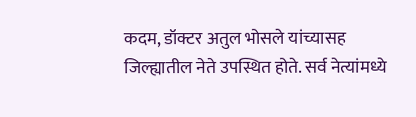कदम, डॉक्टर अतुल भोसले यांच्यासह जिल्ह्यातील नेते उपस्थित होते. सर्व नेत्यांमध्ये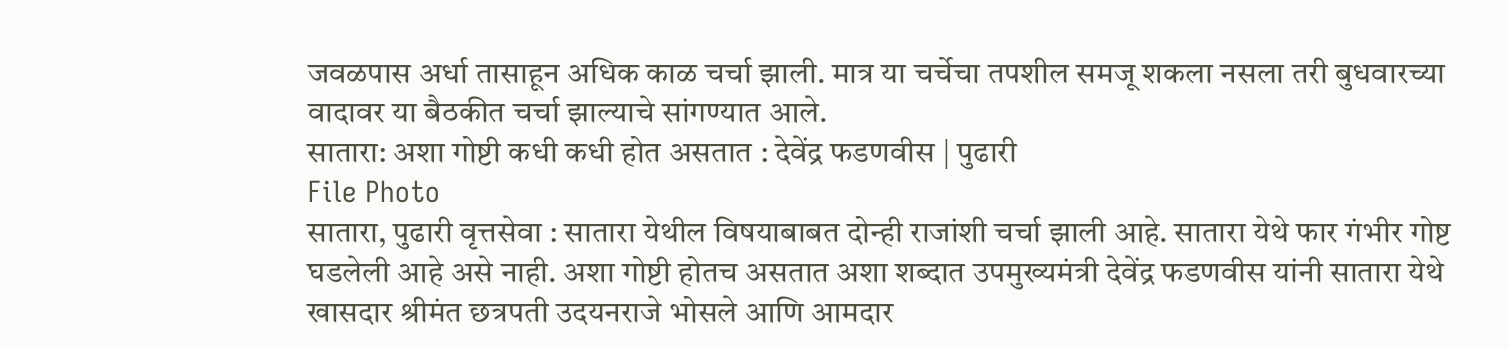जवळपास अर्धा तासाहून अधिक काळ चर्चा झाली. मात्र या चर्चेचा तपशील समजू शकला नसला तरी बुधवारच्या वादावर या बैठकीत चर्चा झाल्याचे सांगण्यात आले.
सातारा: अशा गोष्टी कधी कधी होत असतात : देवेंद्र फडणवीस | पुढारी
File Photo
सातारा, पुढारी वृत्तसेवा : सातारा येथील विषयाबाबत दोन्ही राजांशी चर्चा झाली आहे. सातारा येथे फार गंभीर गोष्ट घडलेली आहे असे नाही. अशा गोष्टी होतच असतात अशा शब्दात उपमुख्यमंत्री देवेंद्र फडणवीस यांनी सातारा येथे खासदार श्रीमंत छत्रपती उदयनराजे भोसले आणि आमदार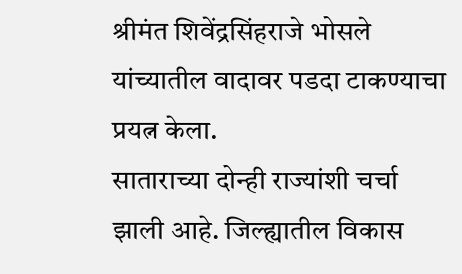श्रीमंत शिवेंद्रसिंहराजे भोसले यांच्यातील वादावर पडदा टाकण्याचा प्रयत्न केला.
साताराच्या दोन्ही राज्यांशी चर्चा झाली आहे. जिल्ह्यातील विकास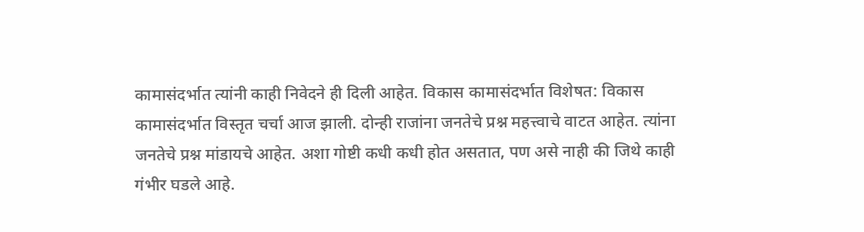कामासंदर्भात त्यांनी काही निवेदने ही दिली आहेत. विकास कामासंदर्भात विशेषत: विकास कामासंदर्भात विस्तृत चर्चा आज झाली. दोन्ही राजांना जनतेचे प्रश्न महत्त्वाचे वाटत आहेत. त्यांना जनतेचे प्रश्न मांडायचे आहेत. अशा गोष्टी कधी कधी होत असतात, पण असे नाही की जिथे काही गंभीर घडले आहे.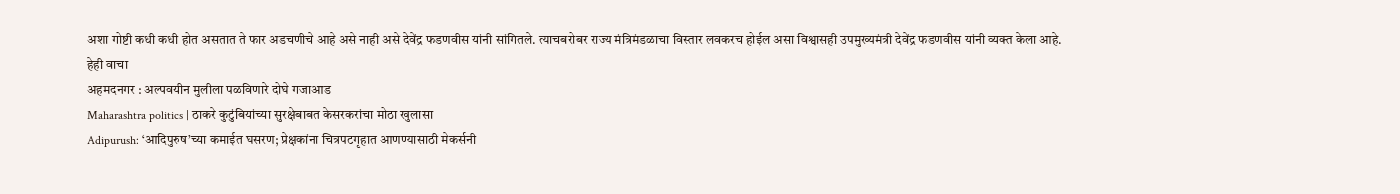अशा गोष्टी कधी कधी होत असतात ते फार अडचणीचे आहे असे नाही असे देवेंद्र फडणवीस यांनी सांगितले. त्याचबरोबर राज्य मंत्रिमंडळाचा विस्तार लवकरच होईल असा विश्वासही उपमुख्यमंत्री देवेंद्र फडणवीस यांनी व्यक्त केला आहे.
हेही वाचा
अहमदनगर : अल्पवयीन मुलीला पळविणारे दोघे गजाआड
Maharashtra politics | ठाकरे कुटुंबियांच्या सुरक्षेबाबत केसरकरांचा मोठा खुलासा
Adipurush: ‘आदिपुरुष’च्या कमाईत घसरण; प्रेक्षकांना चित्रपटगृहात आणण्यासाठी मेकर्सनी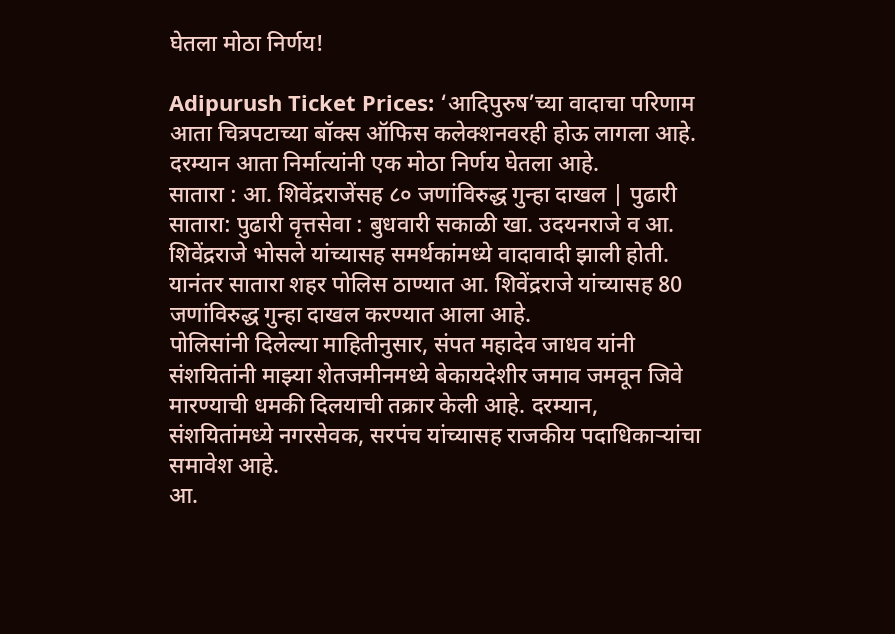घेतला मोठा निर्णय!

Adipurush Ticket Prices: ‘आदिपुरुष’च्या वादाचा परिणाम आता चित्रपटाच्या बॉक्स ऑफिस कलेक्शनवरही होऊ लागला आहे. दरम्यान आता निर्मात्यांनी एक मोठा निर्णय घेतला आहे.
सातारा : आ. शिवेंद्रराजेंसह ८० जणांविरुद्ध गुन्हा दाखल | पुढारी
सातारा: पुढारी वृत्तसेवा : बुधवारी सकाळी खा. उदयनराजे व आ. शिवेंद्रराजे भोसले यांच्यासह समर्थकांमध्ये वादावादी झाली होती. यानंतर सातारा शहर पोलिस ठाण्यात आ. शिवेंद्रराजे यांच्यासह 80 जणांविरुद्ध गुन्हा दाखल करण्यात आला आहे.
पोलिसांनी दिलेल्या माहितीनुसार, संपत महादेव जाधव यांनी संशयितांनी माझ्या शेतजमीनमध्ये बेकायदेशीर जमाव जमवून जिवे मारण्याची धमकी दिलयाची तक्रार केली आहे. दरम्यान, संशयितांमध्ये नगरसेवक, सरपंच यांच्यासह राजकीय पदाधिकाऱ्यांचा समावेश आहे.
आ.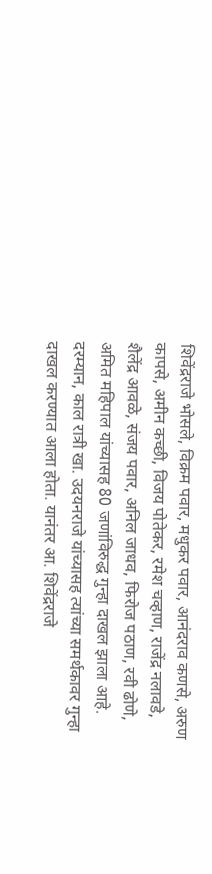शिवेंद्रराजे भोसले, विक्रम पवार, मधुकर पवार, आनंदराव कणसे, अरुण कापसे, अमीन कच्छी, विजय पोतेकर, रमेश चव्हाण, राजेंद्र नलावडे, शैलेंद्र आवळे, संजय पवार, अनिल जाधव, फिरोज पठाण, रवी ढोणे, अमित महिपाल यांच्यासह 80 जणांविरुद्ध गुन्हा दाखल झाला आहे.
दरम्यान, काल रात्री खा. उदयनराजे यांच्यासह त्यांच्या समर्थकावर गुन्हा दाखल करण्यात आला होता. यानंतर आ. शिवेंद्रराजे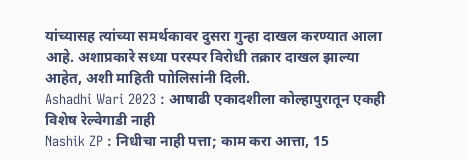यांच्यासह त्यांच्या समर्थकावर दुसरा गुन्हा दाखल करण्यात आला आहे. अशाप्रकारे सध्या परस्पर विरोधी तक्रार दाखल झाल्या आहेत, अशी माहिती पाोलिसांनी दिली.
Ashadhi Wari 2023 : आषाढी एकादशीला कोल्हापुरातून एकही विशेष रेल्वेगाडी नाही
Nashik ZP : निधीचा नाही पत्ता; काम करा आत्ता, 15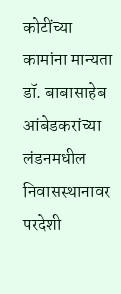कोटींच्या कामांना मान्यता
डॉ. बाबासाहेब आंबेडकरांच्या लंडनमधील निवासस्थानावर परदेशी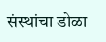संस्थांचा डोळा